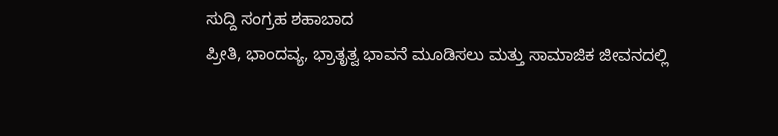ಸುದ್ದಿ ಸಂಗ್ರಹ ಶಹಾಬಾದ
ಪ್ರೀತಿ, ಭಾಂದವ್ಯ, ಭ್ರಾತೃತ್ವ ಭಾವನೆ ಮೂಡಿಸಲು ಮತ್ತು ಸಾಮಾಜಿಕ ಜೀವನದಲ್ಲಿ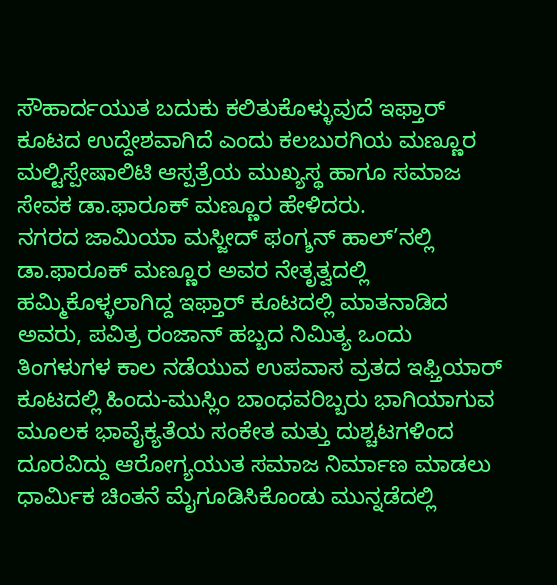ಸೌಹಾರ್ದಯುತ ಬದುಕು ಕಲಿತುಕೊಳ್ಳುವುದೆ ಇಫ್ತಾರ್ ಕೂಟದ ಉದ್ದೇಶವಾಗಿದೆ ಎಂದು ಕಲಬುರಗಿಯ ಮಣ್ಣೂರ ಮಲ್ಟಿಸ್ಪೇಷಾಲಿಟಿ ಆಸ್ಪತ್ರೆಯ ಮುಖ್ಯಸ್ಥ ಹಾಗೂ ಸಮಾಜ ಸೇವಕ ಡಾ.ಫಾರೂಕ್ ಮಣ್ಣೂರ ಹೇಳಿದರು.
ನಗರದ ಜಾಮಿಯಾ ಮಸ್ಜೀದ್ ಫಂಗ್ಶನ್ ಹಾಲ್’ನಲ್ಲಿ ಡಾ.ಫಾರೂಕ್ ಮಣ್ಣೂರ ಅವರ ನೇತೃತ್ವದಲ್ಲಿ ಹಮ್ಮಿಕೊಳ್ಳಲಾಗಿದ್ದ ಇಫ್ತಾರ್ ಕೂಟದಲ್ಲಿ ಮಾತನಾಡಿದ ಅವರು, ಪವಿತ್ರ ರಂಜಾನ್ ಹಬ್ಬದ ನಿಮಿತ್ಯ ಒಂದು ತಿಂಗಳುಗಳ ಕಾಲ ನಡೆಯುವ ಉಪವಾಸ ವ್ರತದ ಇಫ್ತಿಯಾರ್ ಕೂಟದಲ್ಲಿ ಹಿಂದು-ಮುಸ್ಲಿಂ ಬಾಂಧವರಿಬ್ಬರು ಭಾಗಿಯಾಗುವ ಮೂಲಕ ಭಾವೈಕ್ಯತೆಯ ಸಂಕೇತ ಮತ್ತು ದುಶ್ಚಟಗಳಿಂದ ದೂರವಿದ್ದು ಆರೋಗ್ಯಯುತ ಸಮಾಜ ನಿರ್ಮಾಣ ಮಾಡಲು ಧಾರ್ಮಿಕ ಚಿಂತನೆ ಮೈಗೂಡಿಸಿಕೊಂಡು ಮುನ್ನಡೆದಲ್ಲಿ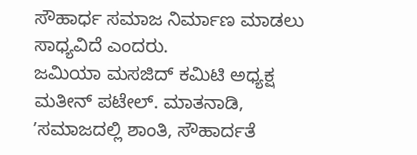ಸೌಹಾರ್ಧ ಸಮಾಜ ನಿರ್ಮಾಣ ಮಾಡಲು ಸಾಧ್ಯವಿದೆ ಎಂದರು.
ಜಮಿಯಾ ಮಸಜಿದ್ ಕಮಿಟಿ ಅಧ್ಯಕ್ಷ ಮತೀನ್ ಪಟೇಲ್. ಮಾತನಾಡಿ, ʼಸಮಾಜದಲ್ಲಿ ಶಾಂತಿ, ಸೌಹಾರ್ದತೆ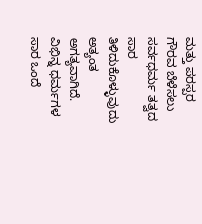ಮತ್ತು ಪರಸ್ಪರ ಗೌರವ ಬೆಳೆಸಲು ಸರ್ವಧರ್ಮ ತತ್ವದ ಸಾರ ತಿಳಿದುಕೊಳ್ಳುವುದು ಅತ್ಯಂತ ಅಗತ್ಯವಾಗಿದೆ. ವಿಭಿನ್ನ ಧರ್ಮಗಳ ಸಾರ ಒಂದೆ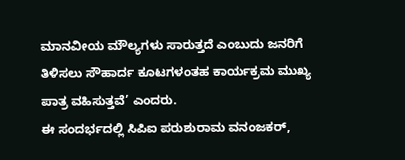ಮಾನವೀಯ ಮೌಲ್ಯಗಳು ಸಾರುತ್ತದೆ ಎಂಬುದು ಜನರಿಗೆ ತಿಳಿಸಲು ಸೌಹಾರ್ದ ಕೂಟಗಳಂತಹ ಕಾರ್ಯಕ್ರಮ ಮುಖ್ಯ ಪಾತ್ರ ವಹಿಸುತ್ತವೆ’ ಎಂದರು.
ಈ ಸಂದರ್ಭದಲ್ಲಿ ಸಿಪಿಐ ಪರುಶುರಾಮ ವನಂಜಕರ್,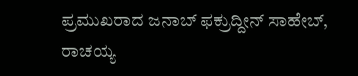ಪ್ರಮುಖರಾದ ಜನಾಬ್ ಫಕ್ರುದ್ದೀನ್ ಸಾಹೇಬ್, ರಾಚಯ್ಯ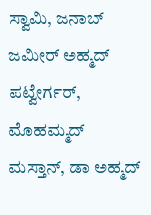ಸ್ವಾಮಿ, ಜನಾಬ್ ಜಮೀರ್ ಅಹ್ಮದ್ ಪಟ್ವೇರ್ಗರ್, ಮೊಹಮ್ಮದ್ ಮಸ್ತಾನ್, ಡಾ ಅಹ್ಮದ್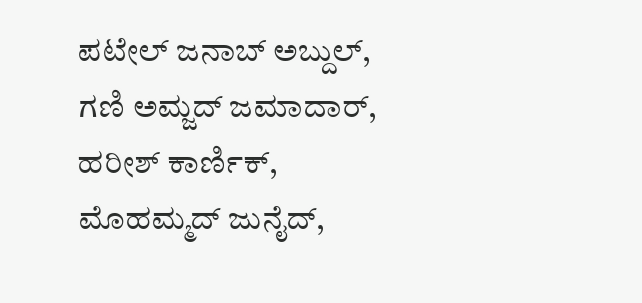ಪಟೇಲ್ ಜನಾಬ್ ಅಬ್ದುಲ್, ಗಣಿ ಅಮ್ಜದ್ ಜಮಾದಾರ್, ಹರೀಶ್ ಕಾರ್ಣಿಕ್, ಮೊಹಮ್ಮದ್ ಜುನೈದ್,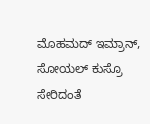ಮೊಹಮದ್ ಇಮ್ರಾನ್, ಸೋಯಲ್ ಕುಸ್ರೊ ಸೇರಿದಂತೆ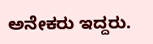ಅನೇಕರು ಇದ್ದರು.